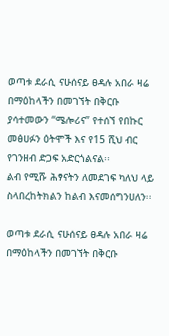ወጣቱ ደራሲ ናሁሰናይ ፀዳሉ አበራ ዛሬ በማዕከላችን በመገኘት በቅርቡ ያሳተመውን “ሜሎሪና” የተሰኘ የበኩር መፅሀፉን ዕትሞች እና የ15 ሺህ ብር የገንዘብ ድጋፍ አድርጎልናል፡፡
ልብ የሚሹ ሕፃናትን ለመደገፍ ካለህ ላይ ስላበረከትክልን ከልብ እናመሰግንሀለን፡፡

ወጣቱ ደራሲ ናሁሰናይ ፀዳሉ አበራ ዛሬ በማዕከላችን በመገኘት በቅርቡ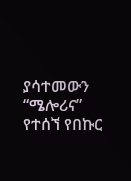ያሳተመውን “ሜሎሪና” የተሰኘ የበኩር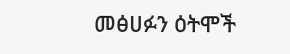መፅሀፉን ዕትሞች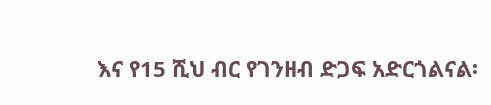እና የ15 ሺህ ብር የገንዘብ ድጋፍ አድርጎልናል፡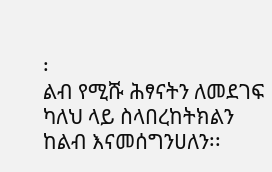፡
ልብ የሚሹ ሕፃናትን ለመደገፍ ካለህ ላይ ስላበረከትክልን ከልብ እናመሰግንሀለን፡፡